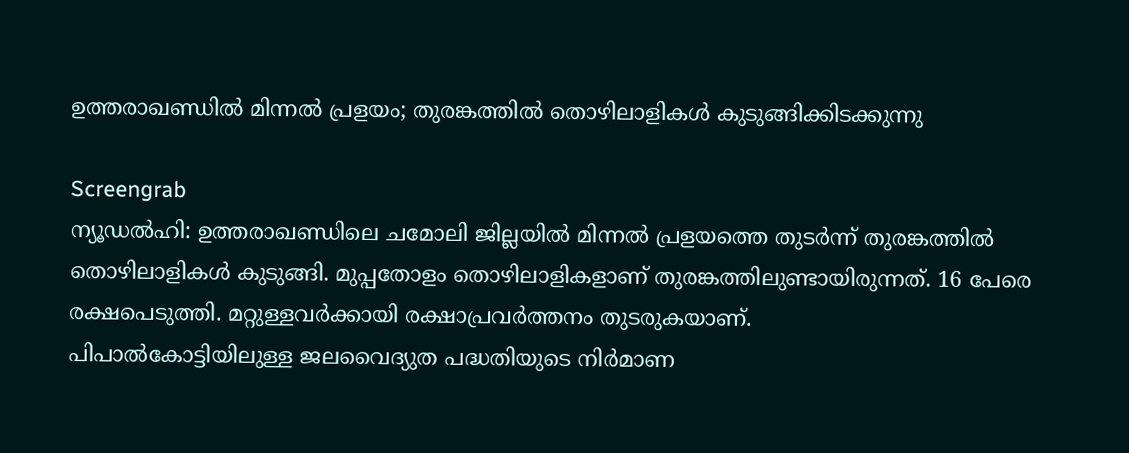ഉത്തരാഖണ്ഡിൽ മിന്നൽ പ്രളയം; തുരങ്കത്തിൽ തൊഴിലാളികൾ കുടുങ്ങിക്കിടക്കുന്നു

Screengrab
ന്യൂഡൽഹി: ഉത്തരാഖണ്ഡിലെ ചമോലി ജില്ലയിൽ മിന്നൽ പ്രളയത്തെ തുടർന്ന് തുരങ്കത്തിൽ തൊഴിലാളികൾ കുടുങ്ങി. മുപ്പതോളം തൊഴിലാളികളാണ് തുരങ്കത്തിലുണ്ടായിരുന്നത്. 16 പേരെ രക്ഷപെടുത്തി. മറ്റുള്ളവർക്കായി രക്ഷാപ്രവർത്തനം തുടരുകയാണ്.
പിപാൽകോട്ടിയിലുള്ള ജലവൈദ്യുത പദ്ധതിയുടെ നിർമാണ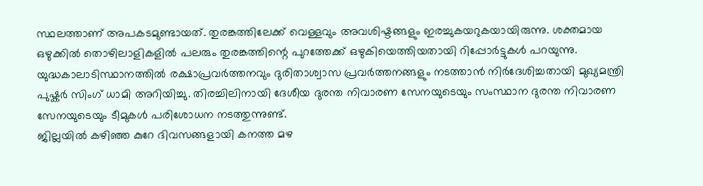സ്ഥലത്താണ് അപകടമുണ്ടായത്. തുരങ്കത്തിലേക്ക് വെള്ളവും അവശിഷ്ടങ്ങളും ഇരച്ചുകയറുകയായിരുന്നു. ശക്തമായ ഒഴുക്കിൽ തൊഴിലാളികളിൽ പലരും തുരങ്കത്തിന്റെ പുറത്തേക്ക് ഒഴുകിയെത്തിയതായി റിപ്പോർട്ടുകൾ പറയുന്നു.
യുദ്ധകാലാടിസ്ഥാനത്തിൽ രക്ഷാപ്രവർത്തനവും ദുരിതാശ്വാസ പ്രവർത്തനങ്ങളും നടത്താൻ നിർദേശിച്ചതായി മുഖ്യമന്ത്രി പുഷ്കർ സിംഗ് ധാമി അറിയിച്ചു. തിരച്ചിലിനായി ദേശീയ ദുരന്ത നിവാരണ സേനയുടെയും സംസ്ഥാന ദുരന്ത നിവാരണ സേനയുടെയും ടീമുകൾ പരിശോധന നടത്തുന്നുണ്ട്.
ജില്ലയിൽ കഴിഞ്ഞ കുറേ ദിവസങ്ങളായി കനത്ത മഴ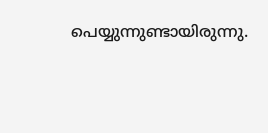പെയ്യുന്നുണ്ടായിരുന്നു.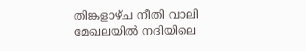തിങ്കളാഴ്ച നീതി വാലി മേഖലയിൽ നദിയിലെ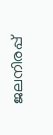ജലനിരപ്പ്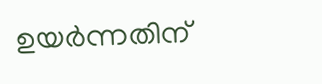ഉയർന്നതിന്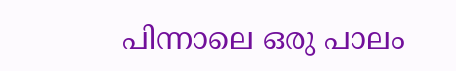പിന്നാലെ ഒരു പാലം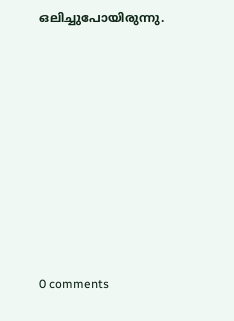ഒലിച്ചുപോയിരുന്നു.









0 comments